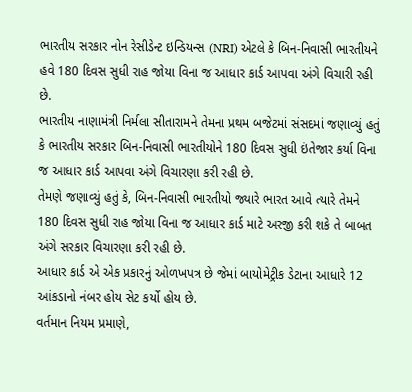ભારતીય સરકાર નોન રેસીડેન્ટ ઇન્ડિયન્સ (NRI) એટલે કે બિન-નિવાસી ભારતીયને હવે 180 દિવસ સુધી રાહ જોયા વિના જ આધાર કાર્ડ આપવા અંગે વિચારી રહી છે.
ભારતીય નાણામંત્રી નિર્મલા સીતારામને તેમના પ્રથમ બજેટમાં સંસદમાં જણાવ્યું હતું કે ભારતીય સરકાર બિન-નિવાસી ભારતીયોને 180 દિવસ સુધી ઇંતેજાર કર્યા વિના જ આધાર કાર્ડ આપવા અંગે વિચારણા કરી રહી છે.
તેમણે જણાવ્યું હતું કે, બિન-નિવાસી ભારતીયો જ્યારે ભારત આવે ત્યારે તેમને 180 દિવસ સુધી રાહ જોયા વિના જ આધાર કાર્ડ માટે અરજી કરી શકે તે બાબત અંગે સરકાર વિચારણા કરી રહી છે.
આધાર કાર્ડ એ એક પ્રકારનું ઓળખપત્ર છે જેમાં બાયોમેટ્રીક ડેટાના આધારે 12 આંકડાનો નંબર હોય સેટ કર્યો હોય છે.
વર્તમાન નિયમ પ્રમાણે,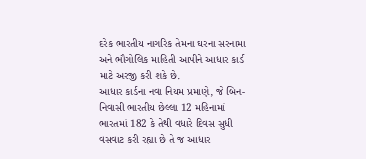દરેક ભારતીય નાગરિક તેમના ઘરના સરનામા અને ભૌગોલિક માહિતી આપીને આધાર કાર્ડ માટે અરજી કરી શકે છે.
આધાર કાર્ડના નવા નિયમ પ્રમાણે, જે બિન-નિવાસી ભારતીય છેલ્લા 12 મહિનામાં ભારતમાં 182 કે તેથી વધારે દિવસ સુધી વસવાટ કરી રહ્યા છે તે જ આધાર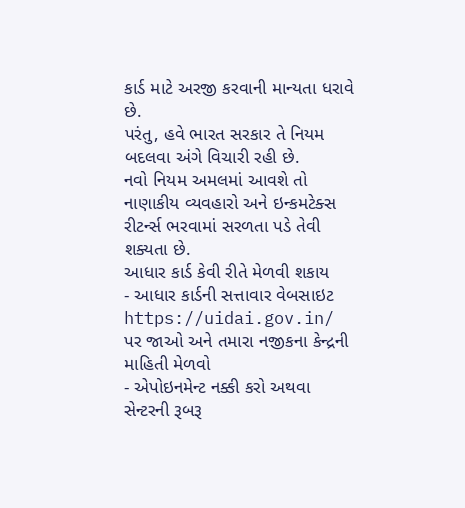કાર્ડ માટે અરજી કરવાની માન્યતા ધરાવે છે.
પરંતુ, હવે ભારત સરકાર તે નિયમ બદલવા અંગે વિચારી રહી છે.
નવો નિયમ અમલમાં આવશે તો નાણાકીય વ્યવહારો અને ઇન્કમટેક્સ રીટર્ન્સ ભરવામાં સરળતા પડે તેવી શક્યતા છે.
આધાર કાર્ડ કેવી રીતે મેળવી શકાય
- આધાર કાર્ડની સત્તાવાર વેબસાઇટ https://uidai.gov.in/ પર જાઓ અને તમારા નજીકના કેન્દ્રની માહિતી મેળવો
- એપોઇનમેન્ટ નક્કી કરો અથવા સેન્ટરની રૂબરૂ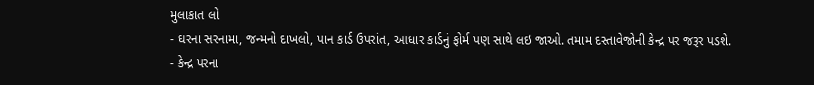મુલાકાત લો
- ઘરના સરનામા, જન્મનો દાખલો, પાન કાર્ડ ઉપરાંત, આધાર કાર્ડનું ફોર્મ પણ સાથે લઇ જાઓ. તમામ દસ્તાવેજોની કેન્દ્ર પર જરૂર પડશે.
- કેન્દ્ર પરના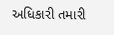અધિકારી તમારી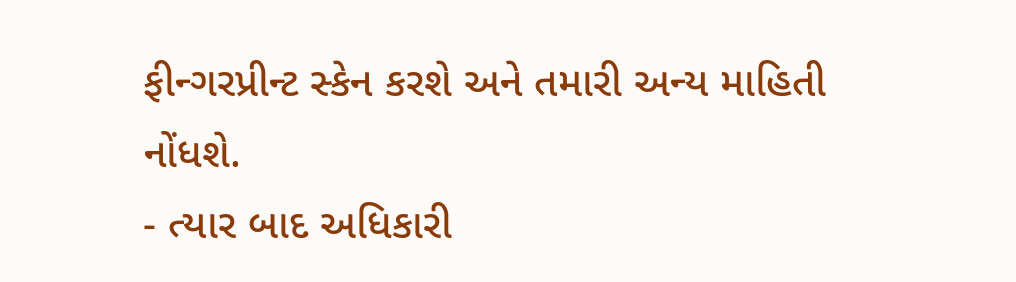ફીન્ગરપ્રીન્ટ સ્કેન કરશે અને તમારી અન્ય માહિતી નોંધશે.
- ત્યાર બાદ અધિકારી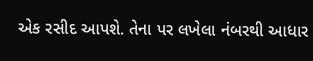એક રસીદ આપશે. તેના પર લખેલા નંબરથી આધાર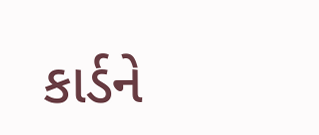કાર્ડને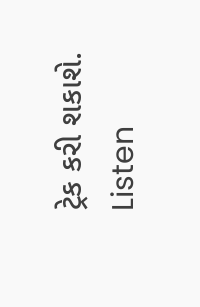ટ્રેક કરી શકાશે.
Listen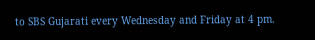to SBS Gujarati every Wednesday and Friday at 4 pm.